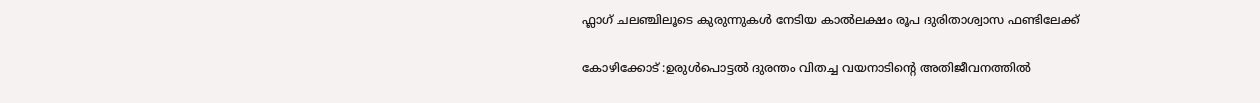ഫ്ലാഗ് ചലഞ്ചിലൂടെ കുരുന്നുകള്‍ നേടിയ കാല്‍ലക്ഷം രൂപ ദുരിതാശ്വാസ ഫണ്ടിലേക്ക്

കോഴിക്കോട് :ഉരുള്‍പൊട്ടല്‍ ദുരന്തം വിതച്ച വയനാടിന്റെ അതിജീവനത്തില്‍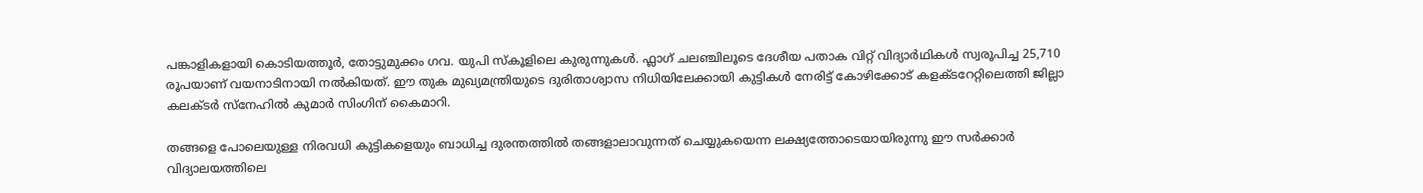പങ്കാളികളായി കൊടിയത്തൂർ, തോട്ടുമുക്കം ഗവ. യുപി സ്‌കൂളിലെ കുരുന്നുകള്‍. ഫ്ലാഗ് ചലഞ്ചിലൂടെ ദേശീയ പതാക വിറ്റ് വിദ്യാര്‍ഥികള്‍ സ്വരൂപിച്ച 25,710 രൂപയാണ് വയനാടിനായി നൽകിയത്. ഈ തുക മുഖ്യമന്ത്രിയുടെ ദുരിതാശ്വാസ നിധിയിലേക്കായി കുട്ടികള്‍ നേരിട്ട് കോഴിക്കോട് കളക്ടറേറ്റിലെത്തി ജില്ലാ കലക്ടര്‍ സ്‌നേഹില്‍ കുമാര്‍ സിംഗിന് കൈമാറി.

തങ്ങളെ പോലെയുള്ള നിരവധി കുട്ടികളെയും ബാധിച്ച ദുരന്തത്തില്‍ തങ്ങളാലാവുന്നത് ചെയ്യുകയെന്ന ലക്ഷ്യത്തോടെയായിരുന്നു ഈ സര്‍ക്കാര്‍ വിദ്യാലയത്തിലെ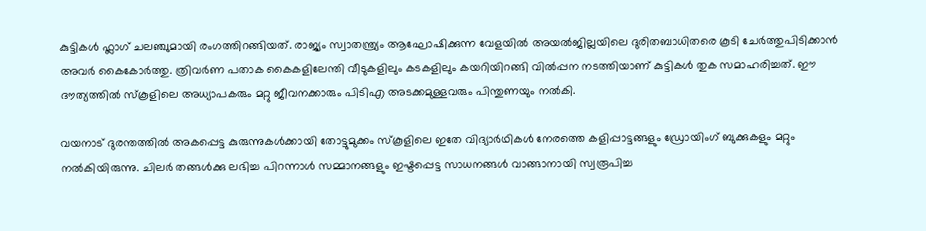കുട്ടികള്‍ ഫ്ലാഗ് ചലഞ്ചുമായി രംഗത്തിറങ്ങിയത്. രാജ്യം സ്വാതന്ത്ര്യം ആഘോഷിക്കുന്ന വേളയില്‍ അയല്‍ജില്ലയിലെ ദുരിതബാധിതരെ കൂടി ചേര്‍ത്തുപിടിക്കാന്‍ അവര്‍ കൈകോര്‍ത്തു. ത്രിവര്‍ണ പതാക കൈകളിലേന്തി വീടുകളിലും കടകളിലും കയറിയിറങ്ങി വില്‍പ്പന നടത്തിയാണ് കുട്ടികൾ തുക സമാഹരിച്ചത്. ഈ ദൗത്യത്തില്‍ സ്‌കൂളിലെ അധ്യാപകരും മറ്റു ജീവനക്കാരും പിടിഎ അടക്കമുള്ളവരും പിന്തുണയും നല്‍കി.

വയനാട് ദുരന്തത്തില്‍ അകപ്പെട്ട കുരുന്നുകള്‍ക്കായി തോട്ടുമുക്കം സ്‌കൂളിലെ ഇതേ വിദ്യാര്‍ഥികള്‍ നേരത്തെ കളിപ്പാട്ടങ്ങളും ഡ്രോയിംഗ് ബുക്കുകളും മറ്റും നല്‍കിയിരുന്നു. ചിലര്‍ തങ്ങള്‍ക്കു ലഭിച്ച പിറന്നാള്‍ സമ്മാനങ്ങളും ഇഷ്ടപ്പെട്ട സാധനങ്ങള്‍ വാങ്ങാനായി സ്വരൂപിച്ച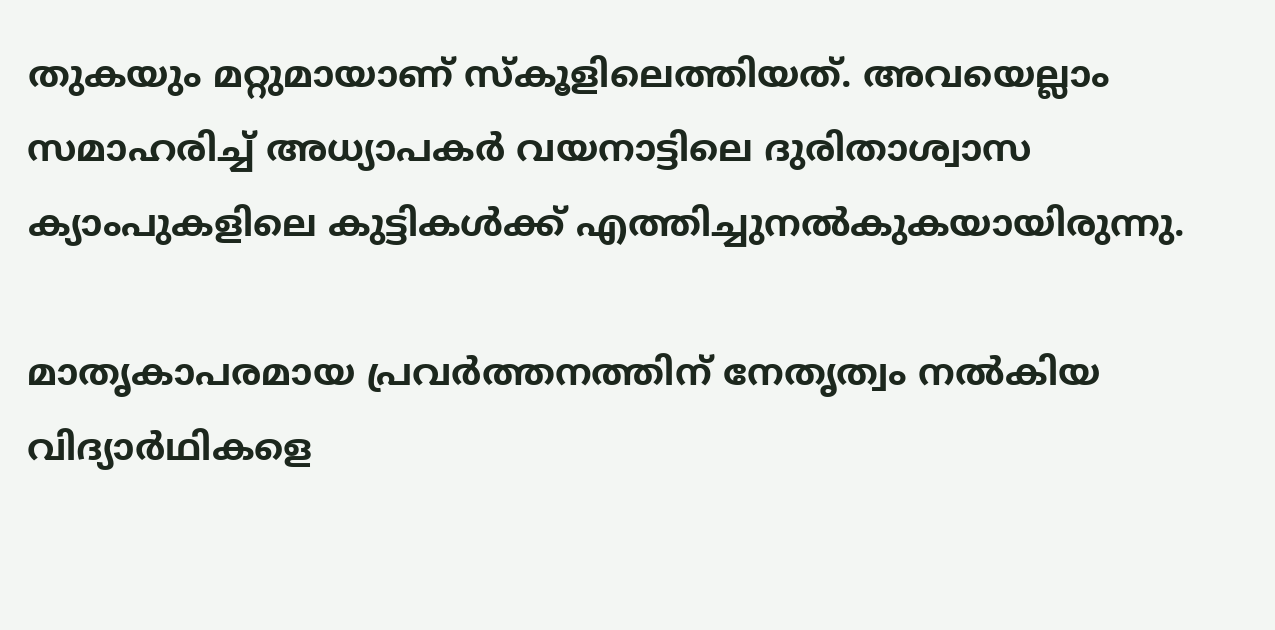തുകയും മറ്റുമായാണ് സ്‌കൂളിലെത്തിയത്. അവയെല്ലാം സമാഹരിച്ച് അധ്യാപകര്‍ വയനാട്ടിലെ ദുരിതാശ്വാസ ക്യാംപുകളിലെ കുട്ടികള്‍ക്ക് എത്തിച്ചുനല്‍കുകയായിരുന്നു.

മാതൃകാപരമായ പ്രവര്‍ത്തനത്തിന് നേതൃത്വം നല്‍കിയ വിദ്യാര്‍ഥികളെ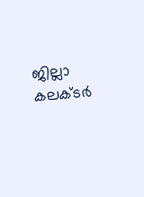ജില്ലാ കലക്ടര്‍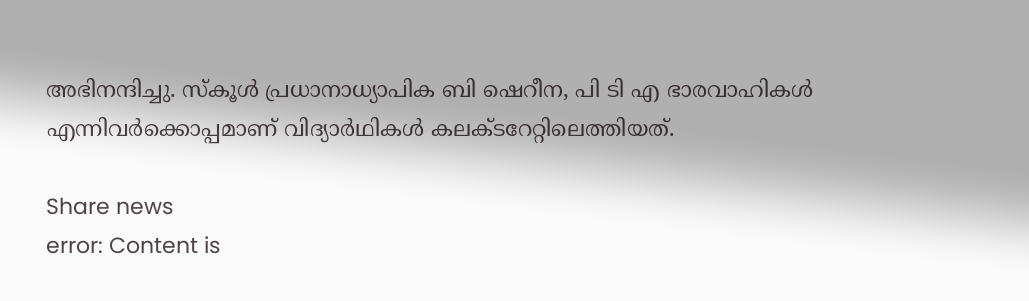അഭിനന്ദിച്ചു. സ്‌കൂള്‍ പ്രധാനാധ്യാപിക ബി ഷെറീന, പി ടി എ ഭാരവാഹികള്‍ എന്നിവര്‍ക്കൊപ്പമാണ് വിദ്യാര്‍ഥികള്‍ കലക്ടറേറ്റിലെത്തിയത്.

Share news
error: Content is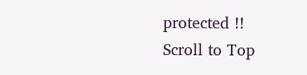protected !!
Scroll to Top